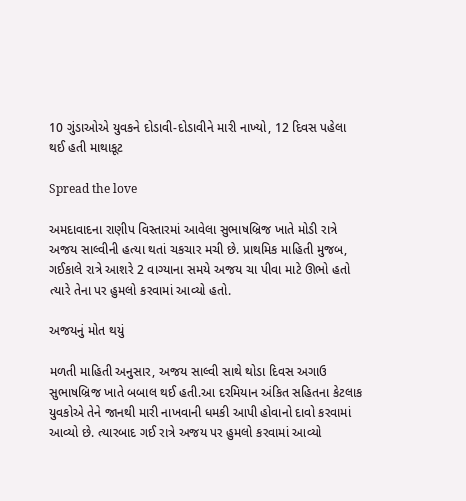10 ગુંડાઓએ યુવકને દોડાવી-દોડાવીને મારી નાખ્યો, 12 દિવસ પહેલા થઈ હતી માથાકૂટ

Spread the love

અમદાવાદના રાણીપ વિસ્તારમાં આવેલા સુભાષબ્રિજ ખાતે મોડી રાત્રે અજય સાલ્વીની હત્યા થતાં ચકચાર મચી છે. પ્રાથમિક માહિતી મુજબ, ગઈકાલે રાત્રે આશરે 2 વાગ્યાના સમયે અજય ચા પીવા માટે ઊભો હતો ત્યારે તેના પર હુમલો કરવામાં આવ્યો હતો.

અજયનું મોત થયું

મળતી માહિતી અનુસાર, અજય સાલ્વી સાથે થોડા દિવસ અગાઉ સુભાષબ્રિજ ખાતે બબાલ થઈ હતી.આ દરમિયાન અંકિત સહિતના કેટલાક યુવકોએ તેને જાનથી મારી નાખવાની ધમકી આપી હોવાનો દાવો કરવામાં આવ્યો છે. ત્યારબાદ ગઈ રાત્રે અજય પર હુમલો કરવામાં આવ્યો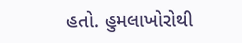હતો. હુમલાખોરોથી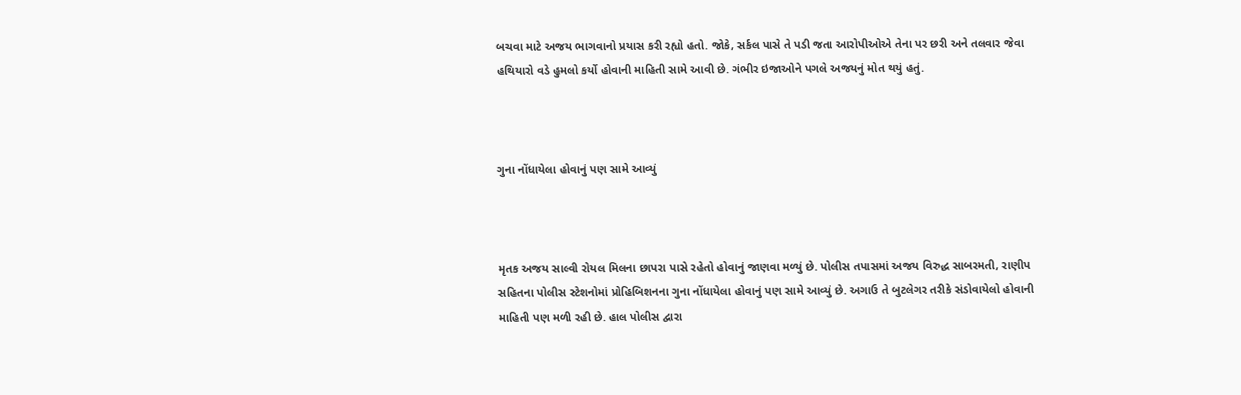બચવા માટે અજય ભાગવાનો પ્રયાસ કરી રહ્યો હતો. જોકે, સર્કલ પાસે તે પડી જતા આરોપીઓએ તેના પર છરી અને તલવાર જેવા હથિયારો વડે હુમલો કર્યો હોવાની માહિતી સામે આવી છે. ગંભીર ઇજાઓને પગલે અજયનું મોત થયું હતું.



ગુના નોંધાયેલા હોવાનું પણ સામે આવ્યું



મૃતક અજય સાલ્વી રોયલ મિલના છાપરા પાસે રહેતો હોવાનું જાણવા મળ્યું છે. પોલીસ તપાસમાં અજય વિરુદ્ધ સાબરમતી, રાણીપ સહિતના પોલીસ સ્ટેશનોમાં પ્રોહિબિશનના ગુના નોંધાયેલા હોવાનું પણ સામે આવ્યું છે. અગાઉ તે બુટલેગર તરીકે સંડોવાયેલો હોવાની માહિતી પણ મળી રહી છે. હાલ પોલીસ દ્વારા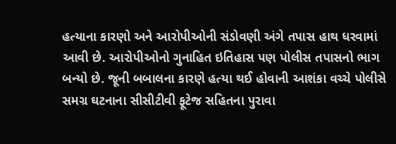હત્યાના કારણો અને આરોપીઓની સંડોવણી અંગે તપાસ હાથ ધરવામાં આવી છે. આરોપીઓનો ગુનાહિત ઇતિહાસ પણ પોલીસ તપાસનો ભાગ બન્યો છે. જૂની બબાલના કારણે હત્યા થઈ હોવાની આશંકા વચ્ચે પોલીસે સમગ્ર ઘટનાના સીસીટીવી ફૂટેજ સહિતના પુરાવા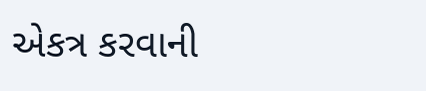એકત્ર કરવાની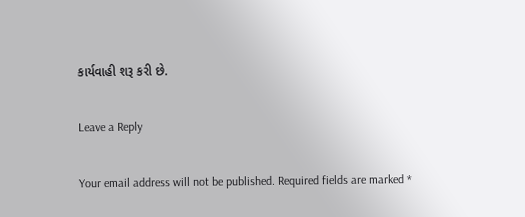કાર્યવાહી શરૂ કરી છે.

Leave a Reply

Your email address will not be published. Required fields are marked *